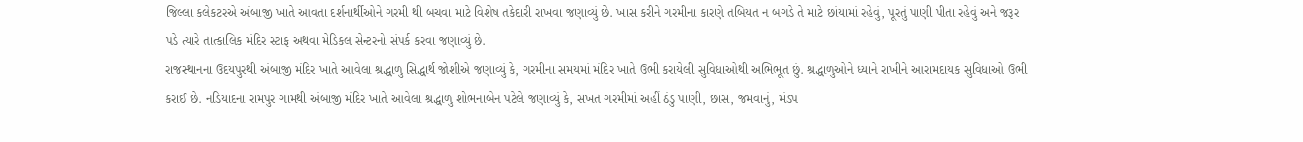જિલ્લા કલેકટરએ અંબાજી ખાતે આવતા દર્શનાર્થીઓને ગરમી થી બચવા માટે વિશેષ તકેદારી રાખવા જણાવ્યું છે. ખાસ કરીને ગરમીના કારણે તબિયત ન બગડે તે માટે છાંયામાં રહેવું, પૂરતું પાણી પીતા રહેવું અને જરૂર પડે ત્યારે તાત્કાલિક મંદિર સ્ટાફ અથવા મેડિકલ સેન્ટરનો સંપર્ક કરવા જણાવ્યું છે.
રાજસ્થાનના ઉદયપુરથી અંબાજી મંદિર ખાતે આવેલા શ્રદ્ધાળુ સિદ્ધાર્થ જોશીએ જણાવ્યું કે, ગરમીના સમયમાં મંદિર ખાતે ઉભી કરાયેલી સુવિધાઓથી અભિભૂત છું. શ્રદ્ધાળુઓને ધ્યાને રાખીને આરામદાયક સુવિધાઓ ઉભી કરાઈ છે. નડિયાદના રામપુર ગામથી અંબાજી મંદિર ખાતે આવેલા શ્રદ્ધાળુ શોભનાબેન પટેલે જણાવ્યું કે, સખત ગરમીમાં અહીં ઠંડુ પાણી, છાસ, જમવાનું, મંડપ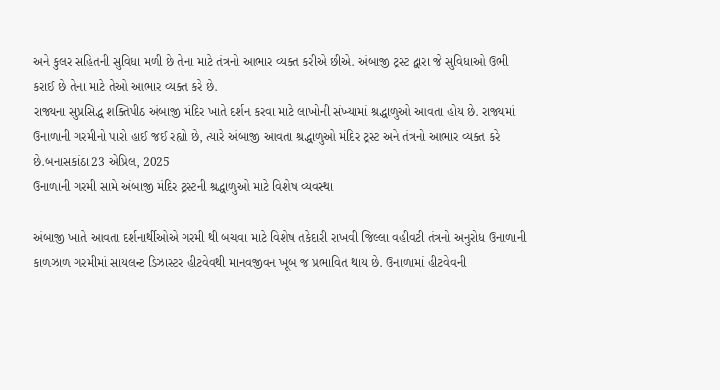અને કુલર સહિતની સુવિધા મળી છે તેના માટે તંત્રનો આભાર વ્યક્ત કરીએ છીએ. અંબાજી ટ્રસ્ટ દ્વારા જે સુવિધાઓ ઉભી કરાઈ છે તેના માટે તેઓ આભાર વ્યક્ત કરે છે.
રાજ્યના સુપ્રસિદ્ધ શક્તિપીઠ અંબાજી મંદિર ખાતે દર્શન કરવા માટે લાખોની સંખ્યામાં શ્રદ્ધાળુઓ આવતા હોય છે. રાજ્યમાં ઉનાળાની ગરમીનો પારો હાઈ જઈ રહ્યો છે, ત્યારે અંબાજી આવતા શ્રદ્ધાળુઓ મંદિર ટ્રસ્ટ અને તંત્રનો આભાર વ્યક્ત કરે છે.બનાસકાંઠા23 એપ્રિલ, 2025
ઉનાળાની ગરમી સામે અંબાજી મંદિર ટ્રસ્ટની શ્રદ્ધાળુઓ માટે વિશેષ વ્યવસ્થા

અંબાજી ખાતે આવતા દર્શનાર્થીઓએ ગરમી થી બચવા માટે વિશેષ તકેદારી રાખવી જિલ્લા વહીવટી તંત્રનો અનુરોધ ઉનાળાની કાળઝાળ ગરમીમાં સાયલન્ટ ડિઝાસ્ટર હીટવેવથી માનવજીવન ખૂબ જ પ્રભાવિત થાય છે. ઉનાળામાં હીટવેવની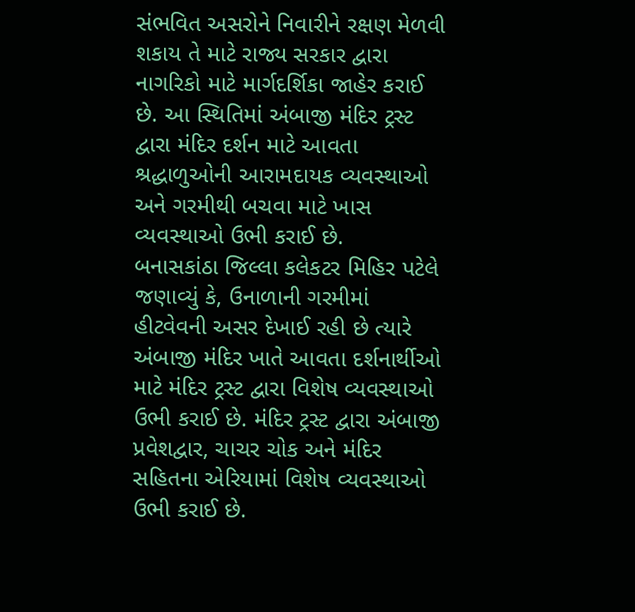સંભવિત અસરોને નિવારીને રક્ષણ મેળવી શકાય તે માટે રાજ્ય સરકાર દ્વારા નાગરિકો માટે માર્ગદર્શિકા જાહેર કરાઈ છે. આ સ્થિતિમાં અંબાજી મંદિર ટ્રસ્ટ દ્વારા મંદિર દર્શન માટે આવતા શ્રદ્ધાળુઓની આરામદાયક વ્યવસ્થાઓ અને ગરમીથી બચવા માટે ખાસ વ્યવસ્થાઓ ઉભી કરાઈ છે.
બનાસકાંઠા જિલ્લા કલેકટર મિહિર પટેલે જણાવ્યું કે, ઉનાળાની ગરમીમાં હીટવેવની અસર દેખાઈ રહી છે ત્યારે અંબાજી મંદિર ખાતે આવતા દર્શનાર્થીઓ માટે મંદિર ટ્રસ્ટ દ્વારા વિશેષ વ્યવસ્થાઓ ઉભી કરાઈ છે. મંદિર ટ્રસ્ટ દ્વારા અંબાજી પ્રવેશદ્વાર, ચાચર ચોક અને મંદિર સહિતના એરિયામાં વિશેષ વ્યવસ્થાઓ ઉભી કરાઈ છે.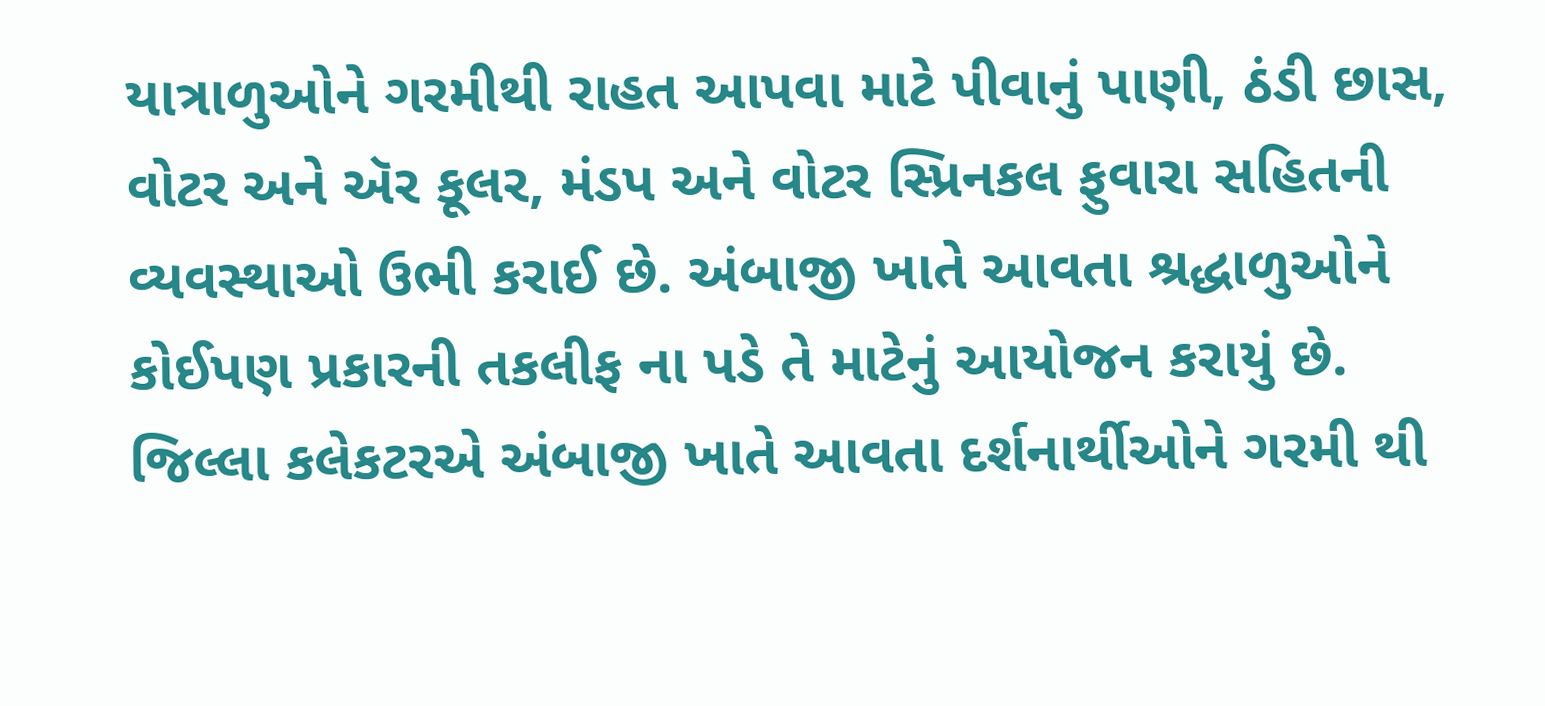યાત્રાળુઓને ગરમીથી રાહત આપવા માટે પીવાનું પાણી, ઠંડી છાસ, વોટર અને ઍર કૂલર, મંડપ અને વોટર સ્પ્રિનકલ ફુવારા સહિતની વ્યવસ્થાઓ ઉભી કરાઈ છે. અંબાજી ખાતે આવતા શ્રદ્ધાળુઓને કોઈપણ પ્રકારની તકલીફ ના પડે તે માટેનું આયોજન કરાયું છે.
જિલ્લા કલેકટરએ અંબાજી ખાતે આવતા દર્શનાર્થીઓને ગરમી થી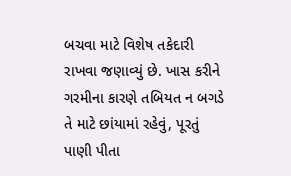બચવા માટે વિશેષ તકેદારી રાખવા જણાવ્યું છે. ખાસ કરીને ગરમીના કારણે તબિયત ન બગડે તે માટે છાંયામાં રહેવું, પૂરતું પાણી પીતા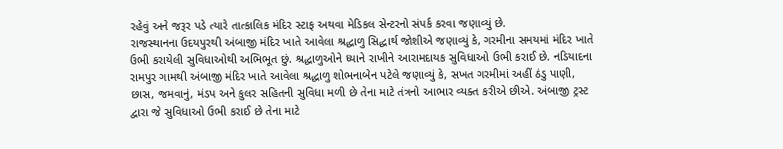રહેવું અને જરૂર પડે ત્યારે તાત્કાલિક મંદિર સ્ટાફ અથવા મેડિકલ સેન્ટરનો સંપર્ક કરવા જણાવ્યું છે.
રાજસ્થાનના ઉદયપુરથી અંબાજી મંદિર ખાતે આવેલા શ્રદ્ધાળુ સિદ્ધાર્થ જોશીએ જણાવ્યું કે, ગરમીના સમયમાં મંદિર ખાતે ઉભી કરાયેલી સુવિધાઓથી અભિભૂત છું. શ્રદ્ધાળુઓને ધ્યાને રાખીને આરામદાયક સુવિધાઓ ઉભી કરાઈ છે. નડિયાદના રામપુર ગામથી અંબાજી મંદિર ખાતે આવેલા શ્રદ્ધાળુ શોભનાબેન પટેલે જણાવ્યું કે, સખત ગરમીમાં અહીં ઠંડુ પાણી, છાસ, જમવાનું, મંડપ અને કુલર સહિતની સુવિધા મળી છે તેના માટે તંત્રનો આભાર વ્યક્ત કરીએ છીએ. અંબાજી ટ્રસ્ટ દ્વારા જે સુવિધાઓ ઉભી કરાઈ છે તેના માટે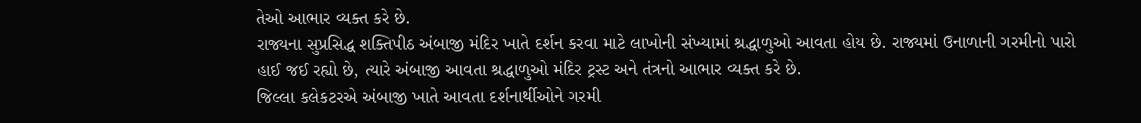તેઓ આભાર વ્યક્ત કરે છે.
રાજ્યના સુપ્રસિદ્ધ શક્તિપીઠ અંબાજી મંદિર ખાતે દર્શન કરવા માટે લાખોની સંખ્યામાં શ્રદ્ધાળુઓ આવતા હોય છે. રાજ્યમાં ઉનાળાની ગરમીનો પારો હાઈ જઈ રહ્યો છે, ત્યારે અંબાજી આવતા શ્રદ્ધાળુઓ મંદિર ટ્રસ્ટ અને તંત્રનો આભાર વ્યક્ત કરે છે.
જિલ્લા કલેકટરએ અંબાજી ખાતે આવતા દર્શનાર્થીઓને ગરમી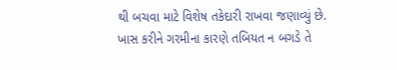થી બચવા માટે વિશેષ તકેદારી રાખવા જણાવ્યું છે. ખાસ કરીને ગરમીના કારણે તબિયત ન બગડે તે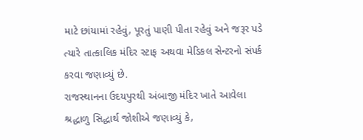માટે છાંયામાં રહેવું, પૂરતું પાણી પીતા રહેવું અને જરૂર પડે ત્યારે તાત્કાલિક મંદિર સ્ટાફ અથવા મેડિકલ સેન્ટરનો સંપર્ક કરવા જણાવ્યું છે.
રાજસ્થાનના ઉદયપુરથી અંબાજી મંદિર ખાતે આવેલા શ્રદ્ધાળુ સિદ્ધાર્થ જોશીએ જણાવ્યું કે,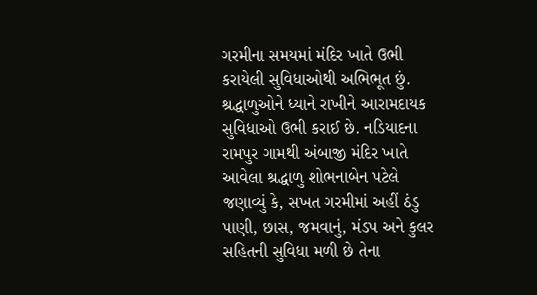ગરમીના સમયમાં મંદિર ખાતે ઉભી કરાયેલી સુવિધાઓથી અભિભૂત છું. શ્રદ્ધાળુઓને ધ્યાને રાખીને આરામદાયક સુવિધાઓ ઉભી કરાઈ છે. નડિયાદના રામપુર ગામથી અંબાજી મંદિર ખાતે આવેલા શ્રદ્ધાળુ શોભનાબેન પટેલે જણાવ્યું કે, સખત ગરમીમાં અહીં ઠંડુ પાણી, છાસ, જમવાનું, મંડપ અને કુલર સહિતની સુવિધા મળી છે તેના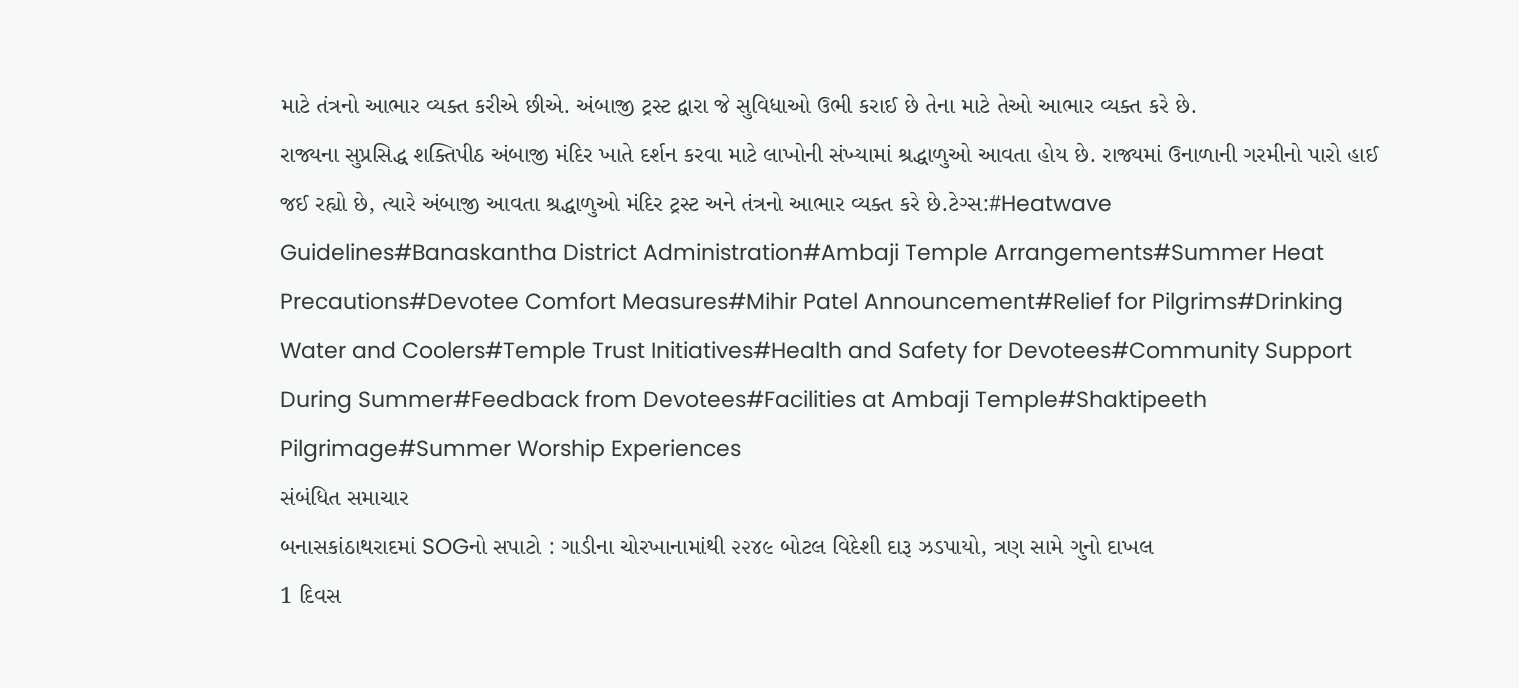માટે તંત્રનો આભાર વ્યક્ત કરીએ છીએ. અંબાજી ટ્રસ્ટ દ્વારા જે સુવિધાઓ ઉભી કરાઈ છે તેના માટે તેઓ આભાર વ્યક્ત કરે છે.
રાજ્યના સુપ્રસિદ્ધ શક્તિપીઠ અંબાજી મંદિર ખાતે દર્શન કરવા માટે લાખોની સંખ્યામાં શ્રદ્ધાળુઓ આવતા હોય છે. રાજ્યમાં ઉનાળાની ગરમીનો પારો હાઈ જઈ રહ્યો છે, ત્યારે અંબાજી આવતા શ્રદ્ધાળુઓ મંદિર ટ્રસ્ટ અને તંત્રનો આભાર વ્યક્ત કરે છે.ટેગ્સ:#Heatwave Guidelines#Banaskantha District Administration#Ambaji Temple Arrangements#Summer Heat Precautions#Devotee Comfort Measures#Mihir Patel Announcement#Relief for Pilgrims#Drinking Water and Coolers#Temple Trust Initiatives#Health and Safety for Devotees#Community Support During Summer#Feedback from Devotees#Facilities at Ambaji Temple#Shaktipeeth Pilgrimage#Summer Worship Experiences
સંબંધિત સમાચાર
બનાસકાંઠાથરાદમાં SOGનો સપાટો : ગાડીના ચોરખાનામાંથી ૨૨૪૯ બોટલ વિદેશી દારૂ ઝડપાયો, ત્રણ સામે ગુનો દાખલ
1 દિવસ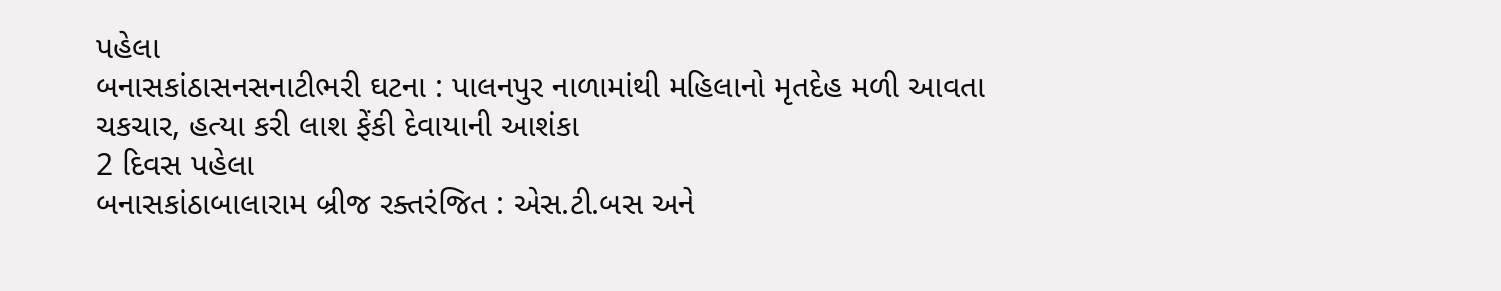પહેલા
બનાસકાંઠાસનસનાટીભરી ઘટના : પાલનપુર નાળામાંથી મહિલાનો મૃતદેહ મળી આવતા ચકચાર, હત્યા કરી લાશ ફેંકી દેવાયાની આશંકા
2 દિવસ પહેલા
બનાસકાંઠાબાલારામ બ્રીજ રક્તરંજિત : એસ.ટી.બસ અને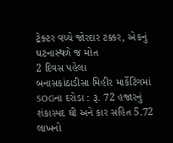ટ્રેક્ટર વચ્ચે જોરદાર ટક્કર, એકનું ઘટનાસ્થળે જ મોત
2 દિવસ પહેલા
બનાસકાંઠાડીસા મિહીર માર્કેટિંગમાં SOGના દરોડા : રૂ. 72 હજારનું શંકાસ્પદ ઘી અને કાર સહિત 5.72 લાખનો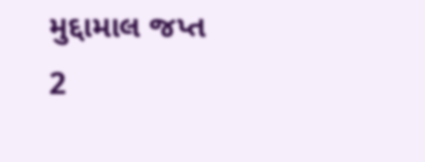મુદ્દામાલ જપ્ત
2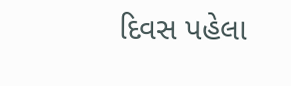દિવસ પહેલા